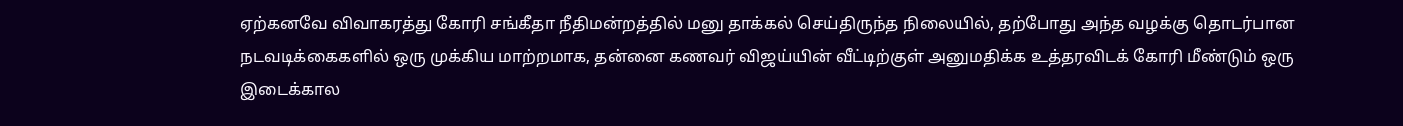ஏற்கனவே விவாகரத்து கோரி சங்கீதா நீதிமன்றத்தில் மனு தாக்கல் செய்திருந்த நிலையில், தற்போது அந்த வழக்கு தொடர்பான நடவடிக்கைகளில் ஒரு முக்கிய மாற்றமாக, தன்னை கணவர் விஜய்யின் வீட்டிற்குள் அனுமதிக்க உத்தரவிடக் கோரி மீண்டும் ஒரு இடைக்கால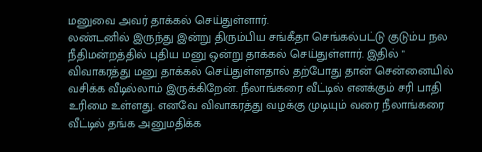மனுவை அவர் தாக்கல் செய்துள்ளார்.
லண்டனில் இருந்து இன்று திரும்பிய சங்கீதா செங்கல்பட்டு குடும்ப நல நீதிமன்றத்தில் புதிய மனு ஒன்று தாக்கல் செய்துள்ளார். இதில் " விவாகரத்து மனு தாக்கல் செய்துள்ளதால் தற்போது தான் சென்னையில் வசிக்க வீடில்லாம் இருக்கிறேன். நீலாங்கரை வீட்டில் எனக்கும் சரி பாதி உரிமை உள்ளது. எனவே விவாகரத்து வழக்கு முடியும் வரை நீலாங்கரை வீட்டில் தங்க அனுமதிக்க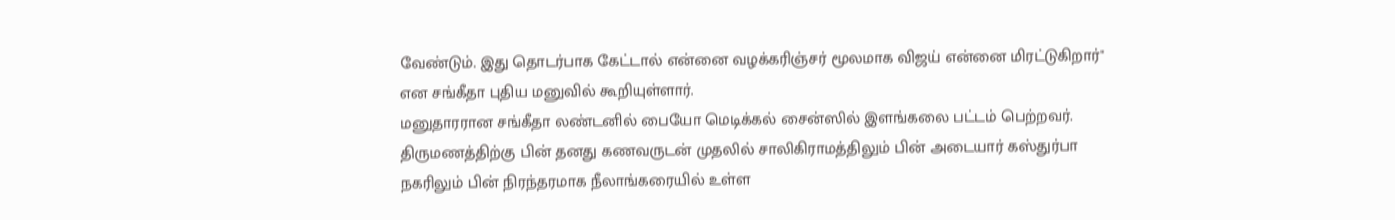வேண்டும். இது தொடர்பாக கேட்டால் என்னை வழக்கரிஞ்சர் மூலமாக விஜய் என்னை மிரட்டுகிறார்" என சங்கீதா புதிய மனுவில் கூறியுள்ளார்.
மனுதாரரான சங்கீதா லண்டனில் பையோ மெடிக்கல் சைன்ஸில் இளங்கலை பட்டம் பெற்றவர். திருமணத்திற்கு பின் தனது கணவருடன் முதலில் சாலிகிராமத்திலும் பின் அடையார் கஸ்துர்பா நகரிலும் பின் நிரந்தரமாக நீலாங்கரையில் உள்ள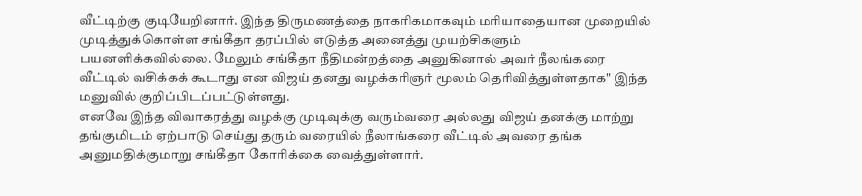வீட்டிற்கு குடியேறினார். இந்த திருமணத்தை நாகரிகமாகவும் மரியாதையான முறையில் முடித்துக்கொள்ள சங்கீதா தரப்பில் எடுத்த அனைத்து முயற்சிகளும் பயனளிக்கவில்லை. மேலும் சங்கீதா நீதிமன்றத்தை அனுகினால் அவர் நீலங்கரை வீட்டில் வசிக்கக் கூடாது என விஜய் தனது வழக்கரிஞர் மூலம் தெரிவித்துள்ளதாக" இந்த மனுவில் குறிப்பிடப்பட்டுள்ளது.
எனவே இந்த விவாகரத்து வழக்கு முடிவுக்கு வரும்வரை அல்லது விஜய் தனக்கு மாற்று தங்குமிடம் ஏற்பாடு செய்து தரும் வரையில் நீலாங்கரை வீட்டில் அவரை தங்க அனுமதிக்குமாறு சங்கீதா கோரிக்கை வைத்துள்ளார்.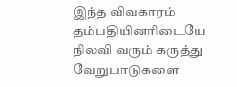இந்த விவகாரம் தம்பதியினரிடையே நிலவி வரும் கருத்து வேறுபாடுகளை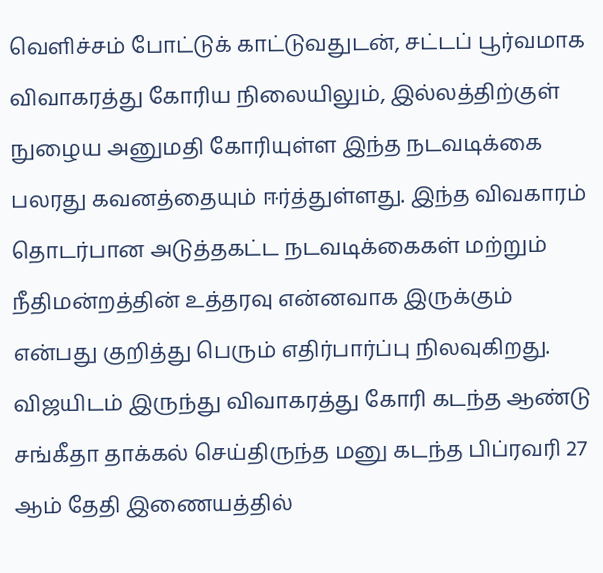வெளிச்சம் போட்டுக் காட்டுவதுடன், சட்டப் பூர்வமாக விவாகரத்து கோரிய நிலையிலும், இல்லத்திற்குள் நுழைய அனுமதி கோரியுள்ள இந்த நடவடிக்கை பலரது கவனத்தையும் ஈர்த்துள்ளது. இந்த விவகாரம் தொடர்பான அடுத்தகட்ட நடவடிக்கைகள் மற்றும் நீதிமன்றத்தின் உத்தரவு என்னவாக இருக்கும் என்பது குறித்து பெரும் எதிர்பார்ப்பு நிலவுகிறது.
விஜயிடம் இருந்து விவாகரத்து கோரி கடந்த ஆண்டு சங்கீதா தாக்கல் செய்திருந்த மனு கடந்த பிப்ரவரி 27 ஆம் தேதி இணையத்தில்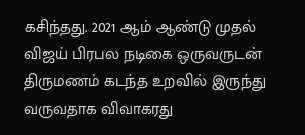கசிந்தது. 2021 ஆம் ஆண்டு முதல் விஜய் பிரபல நடிகை ஒருவருடன் திருமணம் கடந்த உறவில் இருந்து வருவதாக விவாகரது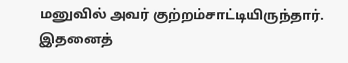மனுவில் அவர் குற்றம்சாட்டியிருந்தார். இதனைத்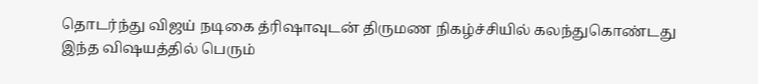தொடர்ந்து விஜய் நடிகை த்ரிஷாவுடன் திருமண நிகழ்ச்சியில் கலந்துகொண்டது இந்த விஷயத்தில் பெரும்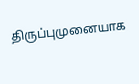திருப்புமுனையாக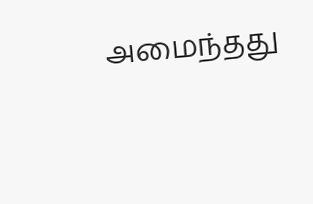அமைந்தது